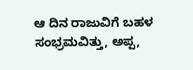ಆ ದಿನ ರಾಜುವಿಗೆ ಬಹಳ ಸಂಭ್ರಮವಿತ್ತು, ಅಪ್ಪ,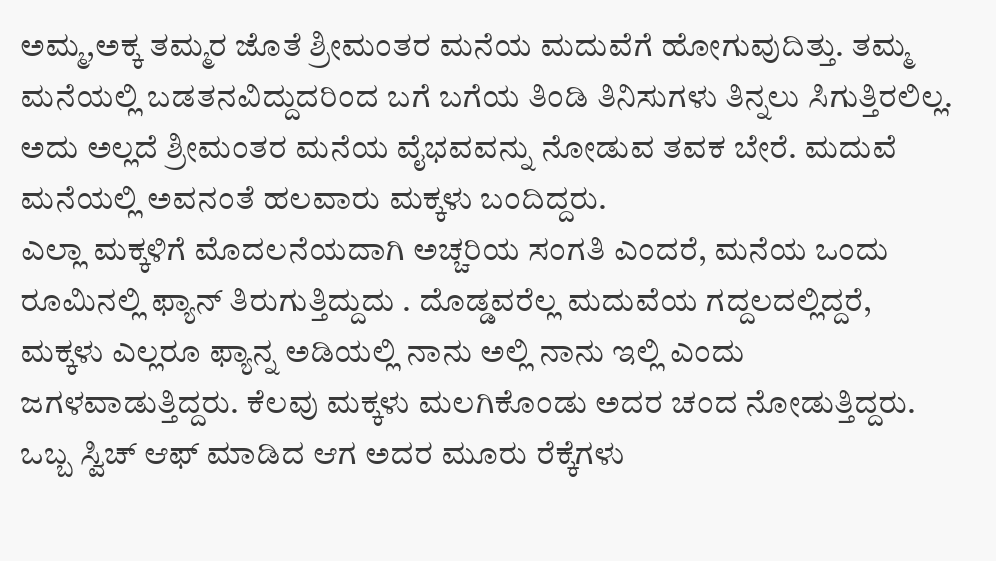ಅಮ್ಮ,ಅಕ್ಕ ತಮ್ಮರ ಜೊತೆ ಶ್ರೀಮಂತರ ಮನೆಯ ಮದುವೆಗೆ ಹೋಗುವುದಿತ್ತು. ತಮ್ಮ ಮನೆಯಲ್ಲಿ ಬಡತನವಿದ್ದುದರಿಂದ ಬಗೆ ಬಗೆಯ ತಿಂಡಿ ತಿನಿಸುಗಳು ತಿನ್ನಲು ಸಿಗುತ್ತಿರಲಿಲ್ಲ. ಅದು ಅಲ್ಲದೆ ಶ್ರೀಮಂತರ ಮನೆಯ ವೈಭವವನ್ನು ನೋಡುವ ತವಕ ಬೇರೆ. ಮದುವೆ ಮನೆಯಲ್ಲಿ ಅವನಂತೆ ಹಲವಾರು ಮಕ್ಕಳು ಬಂದಿದ್ದರು.
ಎಲ್ಲಾ ಮಕ್ಕಳಿಗೆ ಮೊದಲನೆಯದಾಗಿ ಅಚ್ಚರಿಯ ಸಂಗತಿ ಎಂದರೆ, ಮನೆಯ ಒಂದು ರೂಮಿನಲ್ಲಿ ಫ್ಯಾನ್ ತಿರುಗುತ್ತಿದ್ದುದು . ದೊಡ್ಡವರೆಲ್ಲ ಮದುವೆಯ ಗದ್ದಲದಲ್ಲಿದ್ದರೆ, ಮಕ್ಕಳು ಎಲ್ಲರೂ ಫ್ಯಾನ್ನ ಅಡಿಯಲ್ಲಿ ನಾನು ಅಲ್ಲಿ ನಾನು ಇಲ್ಲಿ ಎಂದು ಜಗಳವಾಡುತ್ತಿದ್ದರು. ಕೆಲವು ಮಕ್ಕಳು ಮಲಗಿಕೊಂಡು ಅದರ ಚಂದ ನೋಡುತ್ತಿದ್ದರು. ಒಬ್ಬ ಸ್ವಿಚ್ ಆಫ್ ಮಾಡಿದ ಆಗ ಅದರ ಮೂರು ರೆಕ್ಕೆಗಳು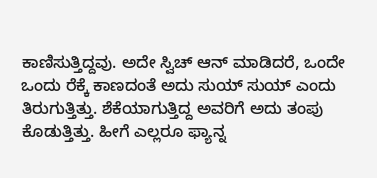ಕಾಣಿಸುತ್ತಿದ್ದವು. ಅದೇ ಸ್ವಿಚ್ ಆನ್ ಮಾಡಿದರೆ, ಒಂದೇ ಒಂದು ರೆಕ್ಕೆ ಕಾಣದಂತೆ ಅದು ಸುಯ್ ಸುಯ್ ಎಂದು ತಿರುಗುತ್ತಿತ್ತು. ಶೆಕೆಯಾಗುತ್ತಿದ್ದ ಅವರಿಗೆ ಅದು ತಂಪು ಕೊಡುತ್ತಿತ್ತು. ಹೀಗೆ ಎಲ್ಲರೂ ಫ್ಯಾನ್ನ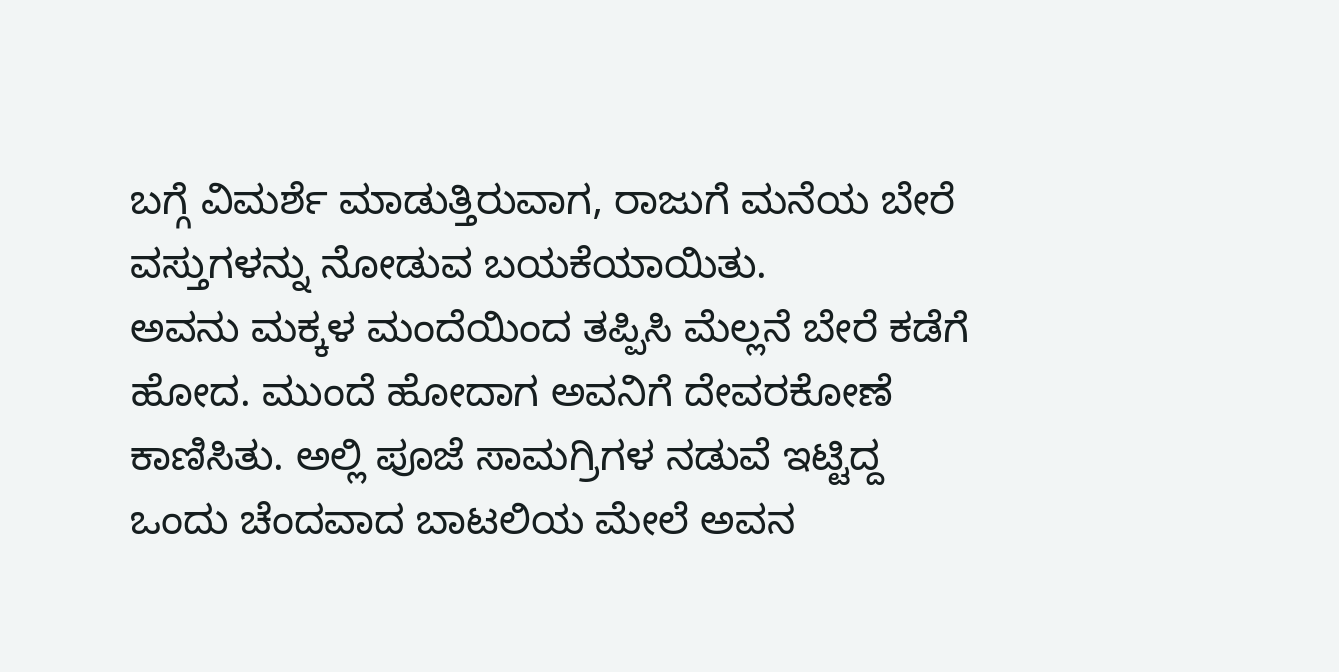ಬಗ್ಗೆ ವಿಮರ್ಶೆ ಮಾಡುತ್ತಿರುವಾಗ, ರಾಜುಗೆ ಮನೆಯ ಬೇರೆ ವಸ್ತುಗಳನ್ನು ನೋಡುವ ಬಯಕೆಯಾಯಿತು.
ಅವನು ಮಕ್ಕಳ ಮಂದೆಯಿಂದ ತಪ್ಪಿಸಿ ಮೆಲ್ಲನೆ ಬೇರೆ ಕಡೆಗೆ ಹೋದ. ಮುಂದೆ ಹೋದಾಗ ಅವನಿಗೆ ದೇವರಕೋಣೆ ಕಾಣಿಸಿತು. ಅಲ್ಲಿ ಪೂಜೆ ಸಾಮಗ್ರಿಗಳ ನಡುವೆ ಇಟ್ಟಿದ್ದ ಒಂದು ಚೆಂದವಾದ ಬಾಟಲಿಯ ಮೇಲೆ ಅವನ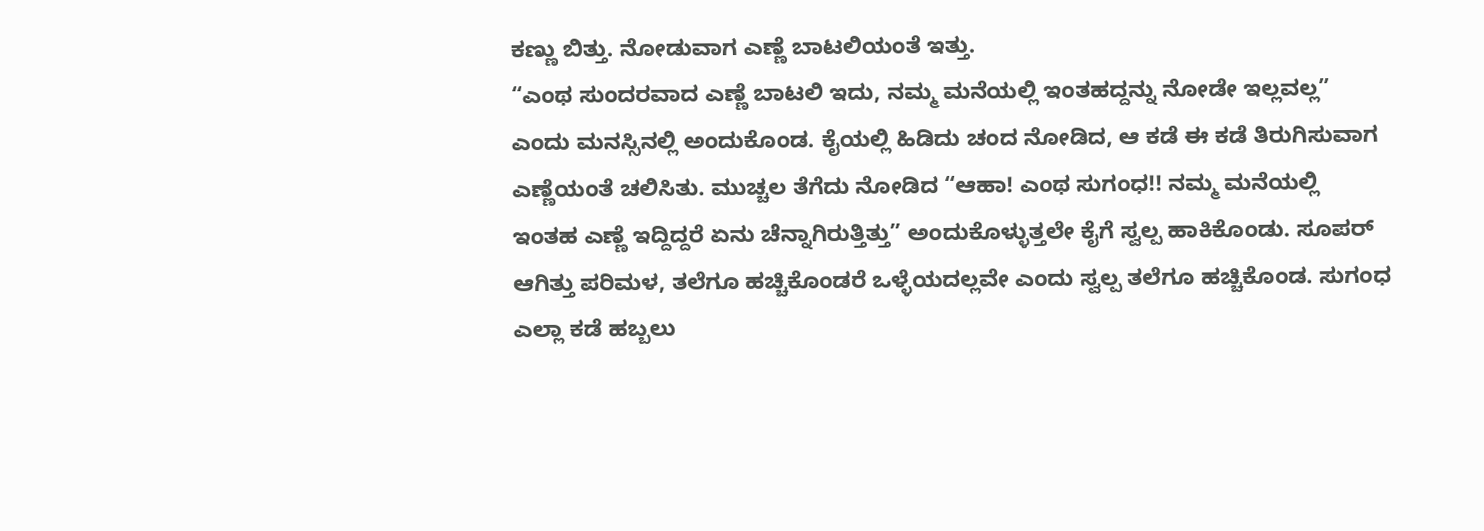ಕಣ್ಣು ಬಿತ್ತು. ನೋಡುವಾಗ ಎಣ್ಣೆ ಬಾಟಲಿಯಂತೆ ಇತ್ತು.
“ಎಂಥ ಸುಂದರವಾದ ಎಣ್ಣೆ ಬಾಟಲಿ ಇದು, ನಮ್ಮ ಮನೆಯಲ್ಲಿ ಇಂತಹದ್ದನ್ನು ನೋಡೇ ಇಲ್ಲವಲ್ಲ” ಎಂದು ಮನಸ್ಸಿನಲ್ಲಿ ಅಂದುಕೊಂಡ. ಕೈಯಲ್ಲಿ ಹಿಡಿದು ಚಂದ ನೋಡಿದ, ಆ ಕಡೆ ಈ ಕಡೆ ತಿರುಗಿಸುವಾಗ ಎಣ್ಣೆಯಂತೆ ಚಲಿಸಿತು. ಮುಚ್ಚಲ ತೆಗೆದು ನೋಡಿದ “ಆಹಾ! ಎಂಥ ಸುಗಂಧ!! ನಮ್ಮ ಮನೆಯಲ್ಲಿ ಇಂತಹ ಎಣ್ಣೆ ಇದ್ದಿದ್ದರೆ ಏನು ಚೆನ್ನಾಗಿರುತ್ತಿತ್ತು” ಅಂದುಕೊಳ್ಳುತ್ತಲೇ ಕೈಗೆ ಸ್ವಲ್ಪ ಹಾಕಿಕೊಂಡು. ಸೂಪರ್ ಆಗಿತ್ತು ಪರಿಮಳ, ತಲೆಗೂ ಹಚ್ಚಿಕೊಂಡರೆ ಒಳ್ಳೆಯದಲ್ಲವೇ ಎಂದು ಸ್ವಲ್ಪ ತಲೆಗೂ ಹಚ್ಚಿಕೊಂಡ. ಸುಗಂಧ ಎಲ್ಲಾ ಕಡೆ ಹಬ್ಬಲು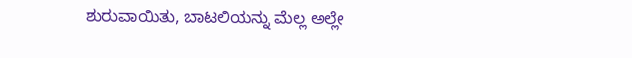ಶುರುವಾಯಿತು, ಬಾಟಲಿಯನ್ನು ಮೆಲ್ಲ ಅಲ್ಲೇ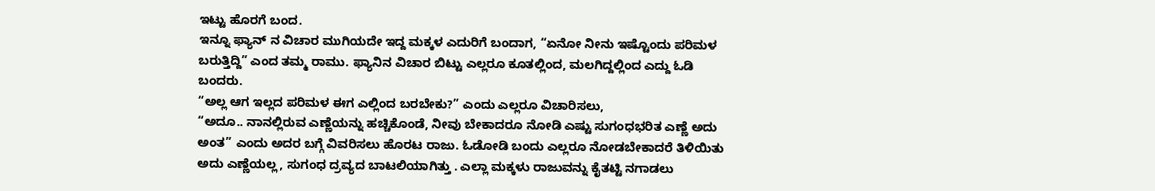ಇಟ್ಟು ಹೊರಗೆ ಬಂದ.
ಇನ್ನೂ ಫ್ಯಾನ್ ನ ವಿಚಾರ ಮುಗಿಯದೇ ಇದ್ದ ಮಕ್ಕಳ ಎದುರಿಗೆ ಬಂದಾಗ, “ಏನೋ ನೀನು ಇಷ್ಟೊಂದು ಪರಿಮಳ ಬರುತ್ತಿದ್ದಿ” ಎಂದ ತಮ್ಮ ರಾಮು. ಫ್ಯಾನಿನ ವಿಚಾರ ಬಿಟ್ಟು ಎಲ್ಲರೂ ಕೂತಲ್ಲಿಂದ, ಮಲಗಿದ್ದಲ್ಲಿಂದ ಎದ್ದು ಓಡಿ ಬಂದರು.
“ಅಲ್ಲ ಆಗ ಇಲ್ಲದ ಪರಿಮಳ ಈಗ ಎಲ್ಲಿಂದ ಬರಬೇಕು?” ಎಂದು ಎಲ್ಲರೂ ವಿಚಾರಿಸಲು,
“ಅದೂ.. ನಾನಲ್ಲಿರುವ ಎಣ್ಣೆಯನ್ನು ಹಚ್ಚಿಕೊಂಡೆ, ನೀವು ಬೇಕಾದರೂ ನೋಡಿ ಎಷ್ಟು ಸುಗಂಧಭರಿತ ಎಣ್ಣೆ ಅದು ಅಂತ” ಎಂದು ಅದರ ಬಗ್ಗೆ ವಿವರಿಸಲು ಹೊರಟ ರಾಜು. ಓಡೋಡಿ ಬಂದು ಎಲ್ಲರೂ ನೋಡಬೇಕಾದರೆ ತಿಳಿಯಿತು ಅದು ಎಣ್ಣೆಯಲ್ಲ, ಸುಗಂಧ ದ್ರವ್ಯದ ಬಾಟಲಿಯಾಗಿತ್ತು . ಎಲ್ಲಾ ಮಕ್ಕಳು ರಾಜುವನ್ನು ಕೈತಟ್ಟಿ ನಗಾಡಲು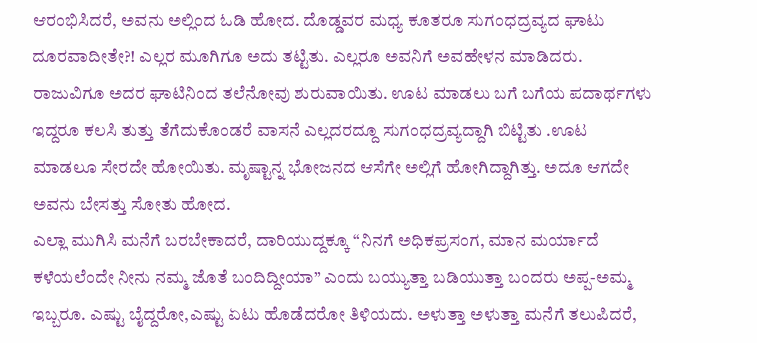ಆರಂಭಿಸಿದರೆ, ಅವನು ಅಲ್ಲಿಂದ ಓಡಿ ಹೋದ. ದೊಡ್ಡವರ ಮಧ್ಯ ಕೂತರೂ ಸುಗಂಧದ್ರವ್ಯದ ಘಾಟು ದೂರವಾದೀತೇ?! ಎಲ್ಲರ ಮೂಗಿಗೂ ಅದು ತಟ್ಟಿತು. ಎಲ್ಲರೂ ಅವನಿಗೆ ಅವಹೇಳನ ಮಾಡಿದರು.
ರಾಜುವಿಗೂ ಅದರ ಘಾಟಿನಿಂದ ತಲೆನೋವು ಶುರುವಾಯಿತು. ಊಟ ಮಾಡಲು ಬಗೆ ಬಗೆಯ ಪದಾರ್ಥಗಳು ಇದ್ದರೂ ಕಲಸಿ ತುತ್ತು ತೆಗೆದುಕೊಂಡರೆ ವಾಸನೆ ಎಲ್ಲದರದ್ದೂ ಸುಗಂಧದ್ರವ್ಯದ್ದಾಗಿ ಬಿಟ್ಟಿತು .ಊಟ ಮಾಡಲೂ ಸೇರದೇ ಹೋಯಿತು. ಮೃಷ್ಟಾನ್ನ ಭೋಜನದ ಆಸೆಗೇ ಅಲ್ಲಿಗೆ ಹೋಗಿದ್ದಾಗಿತ್ತು. ಅದೂ ಆಗದೇ ಅವನು ಬೇಸತ್ತು ಸೋತು ಹೋದ.
ಎಲ್ಲಾ ಮುಗಿಸಿ ಮನೆಗೆ ಬರಬೇಕಾದರೆ, ದಾರಿಯುದ್ದಕ್ಕೂ “ನಿನಗೆ ಅಧಿಕಪ್ರಸಂಗ, ಮಾನ ಮರ್ಯಾದೆ ಕಳೆಯಲೆಂದೇ ನೀನು ನಮ್ಮ ಜೊತೆ ಬಂದಿದ್ದೀಯಾ” ಎಂದು ಬಯ್ಯುತ್ತಾ ಬಡಿಯುತ್ತಾ ಬಂದರು ಅಪ್ಪ-ಅಮ್ಮ ಇಬ್ಬರೂ. ಎಷ್ಟು ಬೈದ್ದರೋ,ಎಷ್ಟು ಏಟು ಹೊಡೆದರೋ ತಿಳಿಯದು. ಅಳುತ್ತಾ ಅಳುತ್ತಾ ಮನೆಗೆ ತಲುಪಿದರೆ,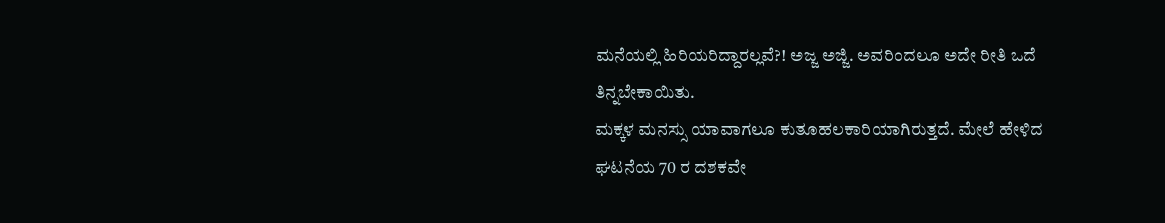ಮನೆಯಲ್ಲಿ ಹಿರಿಯರಿದ್ದಾರಲ್ಲವೆ?! ಅಜ್ಜ ಅಜ್ಜಿ. ಅವರಿಂದಲೂ ಅದೇ ರೀತಿ ಒದೆ ತಿನ್ನಬೇಕಾಯಿತು.
ಮಕ್ಕಳ ಮನಸ್ಸು ಯಾವಾಗಲೂ ಕುತೂಹಲಕಾರಿಯಾಗಿರುತ್ತದೆ. ಮೇಲೆ ಹೇಳಿದ ಘಟನೆಯ 70 ರ ದಶಕವೇ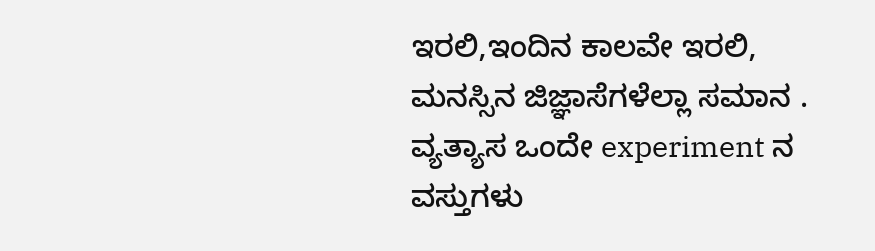ಇರಲಿ,ಇಂದಿನ ಕಾಲವೇ ಇರಲಿ, ಮನಸ್ಸಿನ ಜಿಜ್ಞಾಸೆಗಳೆಲ್ಲಾ ಸಮಾನ . ವ್ಯತ್ಯಾಸ ಒಂದೇ experiment ನ ವಸ್ತುಗಳು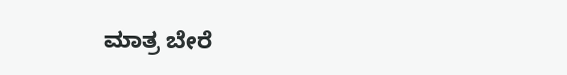ಮಾತ್ರ ಬೇರೆ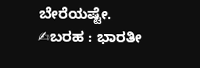ಬೇರೆಯಷ್ಟೇ.
✍ಬರಹ : ಭಾರತೀ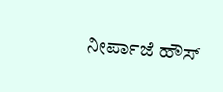ನೀರ್ಪಾಜೆ ಹೌಸ್